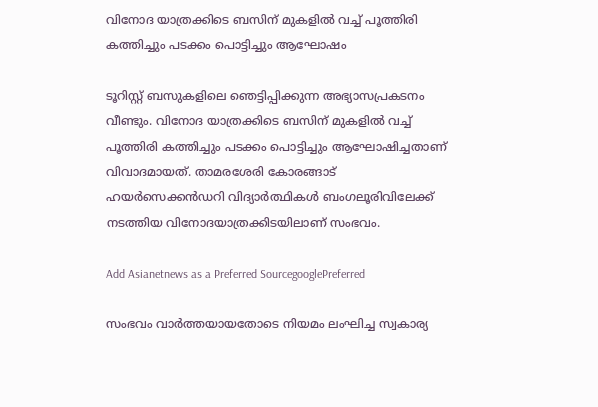വിനോദ യാത്രക്കിടെ ബസിന് മുകളില്‍ വച്ച് പൂത്തിരി കത്തിച്ചും പടക്കം പൊട്ടിച്ചും ആഘോഷം

ടൂറിസ്റ്റ് ബസുകളിലെ ഞെട്ടിപ്പിക്കുന്ന അഭ്യാസപ്രകടനം വീണ്ടും. വിനോദ യാത്രക്കിടെ ബസിന് മുകളില്‍ വച്ച് പൂത്തിരി കത്തിച്ചും പടക്കം പൊട്ടിച്ചും ആഘോഷിച്ചതാണ് വിവാദമായത്. താമരശേരി കോരങ്ങാട് ഹയർസെക്കൻഡറി വിദ്യാര്‍ത്ഥികള്‍ ബംഗലൂരിവിലേക്ക് നടത്തിയ വിനോദയാത്രക്കിടയിലാണ് സംഭവം.

Add Asianetnews as a Preferred SourcegooglePreferred

സംഭവം വാർത്തയായതോടെ നിയമം ലംഘിച്ച സ്വകാര്യ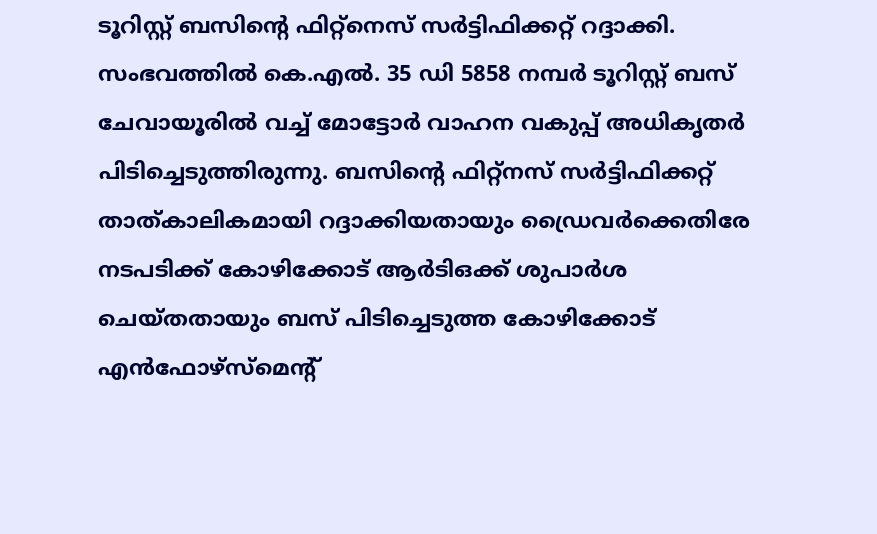ടൂറിസ്റ്റ് ബസിന്‍റെ ഫിറ്റ്നെസ് സര്‍ട്ടിഫിക്കറ്റ് റദ്ദാക്കി. സംഭവത്തില്‍ കെ.എല്‍. 35 ഡി 5858 നമ്പര്‍ ടൂറിസ്റ്റ് ബസ് ചേവായൂരില്‍ വച്ച് മോട്ടോര്‍ വാഹന വകുപ്പ് അധികൃതര്‍ പിടിച്ചെടുത്തിരുന്നു. ബസിന്റെ ഫിറ്റ്‌നസ് സര്‍ട്ടിഫിക്കറ്റ് താത്കാലികമായി റദ്ദാക്കിയതായും ഡ്രൈവര്‍ക്കെതിരേ നടപടിക്ക് കോഴിക്കോട് ആര്‍ടിഒക്ക് ശുപാര്‍ശ ചെയ്തതായും ബസ് പിടിച്ചെടുത്ത കോഴിക്കോട് എന്‍ഫോഴ്സ്മെന്റ്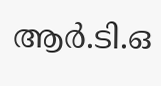ആര്‍.ടി.ഒ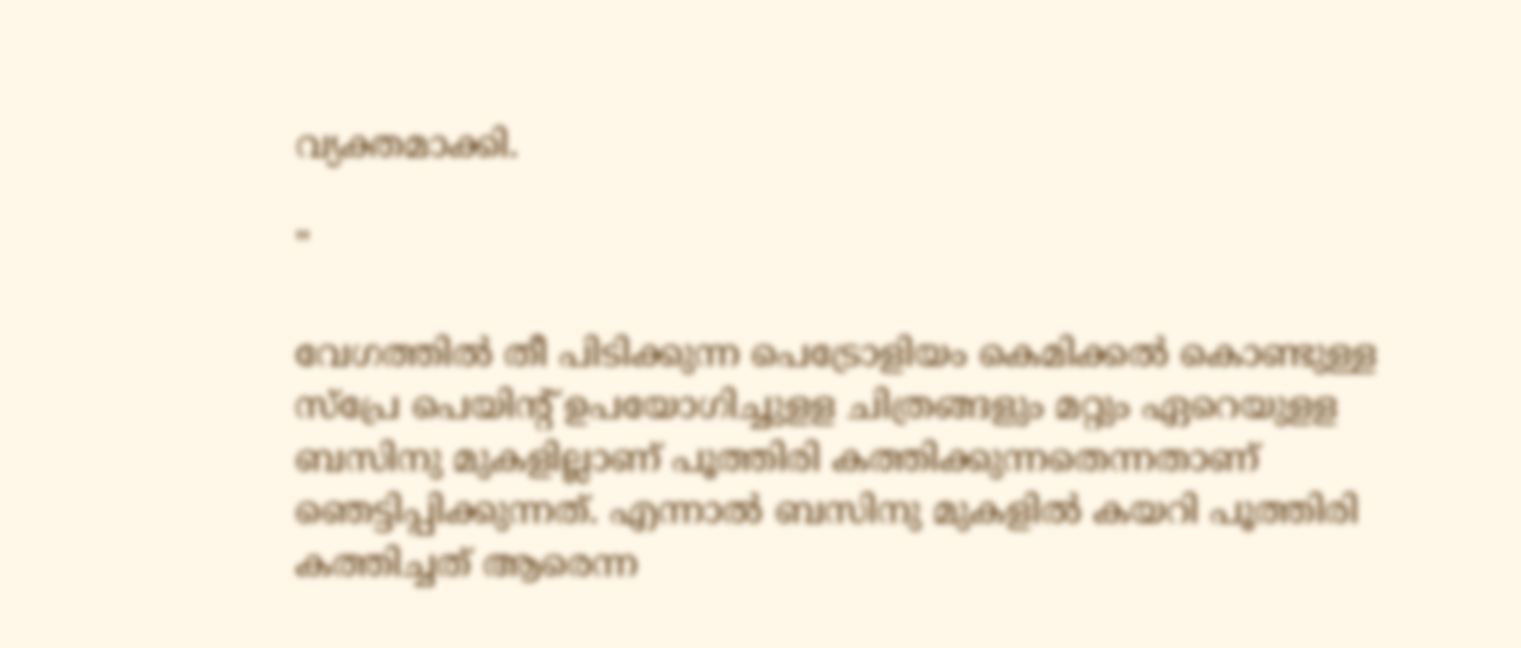വ്യക്തമാക്കി.

"

വേഗത്തില്‍ തീ പിടിക്കുന്ന പെട്രോളിയം കെമിക്കൽ കൊണ്ടുള്ള സ്പ്രേ പെയിന്‍റ് ഉപയോഗിച്ചുളള ചിത്രങ്ങളും മറ്റും ഏറെയുളള ബസിനു മുകളില്ലാണ് പൂത്തിരി കത്തിക്കുന്നതെന്നതാണ് ഞെട്ടിപ്പിക്കുന്നത്. എന്നാല്‍ ബസിനു മുകളില്‍ കയറി പൂത്തിരി കത്തിച്ചത് ആരെന്ന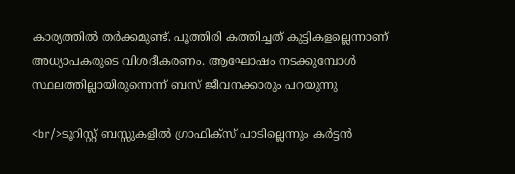കാര്യത്തില്‍ തര്‍ക്കമുണ്ട്. പൂത്തിരി കത്തിച്ചത് കുട്ടികളല്ലെന്നാണ് അധ്യാപകരുടെ വിശദീകരണം. ആഘോഷം നടക്കുമ്പോൾ സ്ഥലത്തില്ലായിരുന്നെന്ന് ബസ് ജീവനക്കാരും പറയുന്നു

<br/>ടൂറിസ്റ്റ് ബസ്സുകളിൽ ഗ്രാഫിക്സ് പാടില്ലെന്നും കർട്ടൻ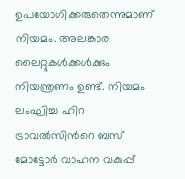ഉപയോഗിക്കരുതെന്നുമാണ് നിയമം. അലങ്കാര ലൈറ്റുകൾക്കൾക്കും നിയന്ത്രണം ഉണ്ട്. നിയമം ലംഘിച്ച ഹിറ ട്രാവൽസിന്‍റെ ബസ് മോട്ടോർ വാഹന വകുപ്പ്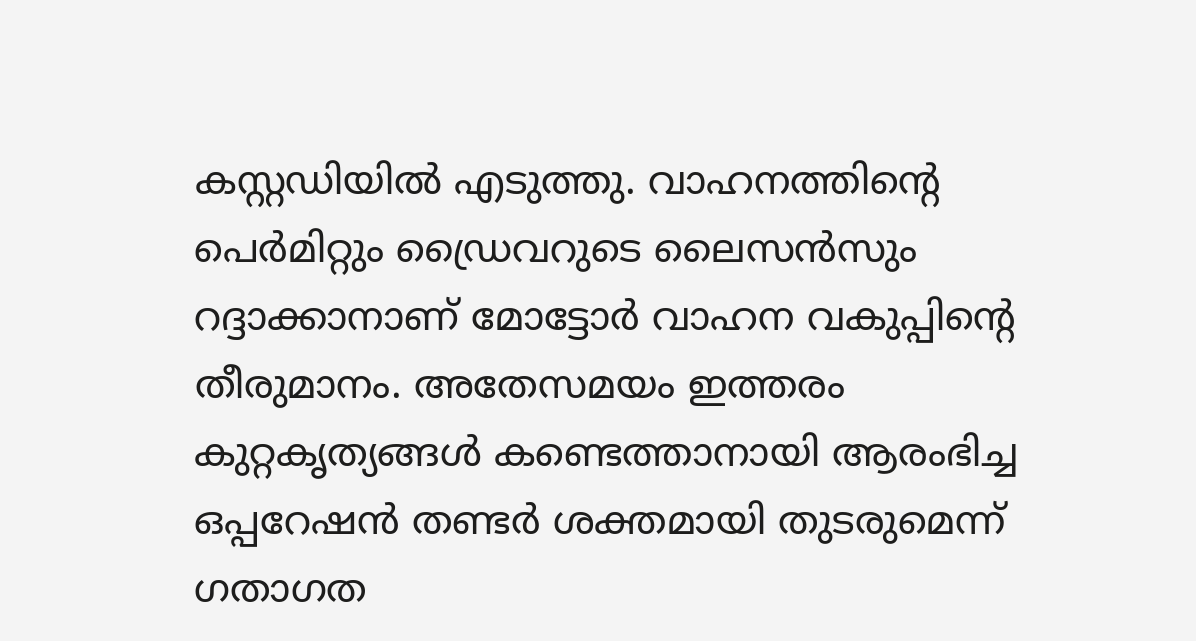കസ്റ്റഡിയിൽ എടുത്തു. വാഹനത്തിന്‍റെ പെർമിറ്റും ഡ്രൈവറുടെ ലൈസൻസും റദ്ദാക്കാനാണ് മോട്ടോർ വാഹന വകുപ്പിന്‍റെ തീരുമാനം. അതേസമയം ഇത്തരം കുറ്റകൃത്യങ്ങള്‍ കണ്ടെത്താനായി ആരംഭിച്ച ഒപ്പറേഷൻ തണ്ടർ ശക്തമായി തുടരുമെന്ന് ഗതാഗത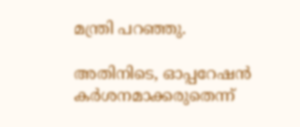മന്ത്രി പറഞ്ഞു.

അതിനിടെ, ഓപ്പറേഷൻ കർശനമാക്കരുതെന്ന്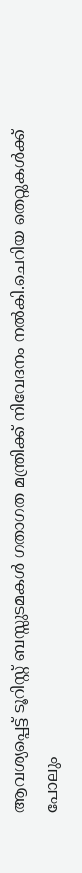ആവശ്യപ്പെട്ട് ടൂറിസ്റ്റ് ബസ്സുടമകൾ ഗതാഗത മന്ത്രിക്ക് നിവേദനം നൽകി.ചെറിയ തെറ്റുകള്‍ക്ക് പോലും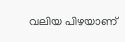വലിയ പിഴയാണ്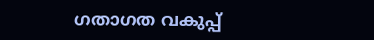ഗതാഗത വകുപ്പ്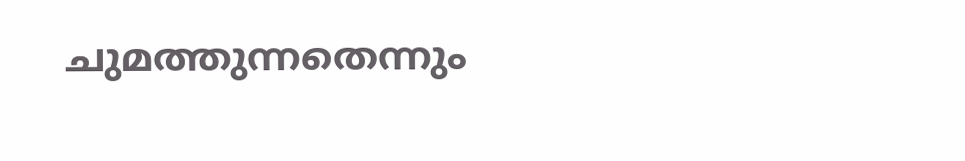ചുമത്തുന്നതെന്നും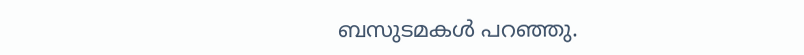ബസുടമകള്‍ പറഞ്ഞു.